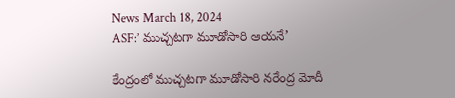News March 18, 2024
ASF:’ ముచ్చటగా మూడోసారి ఆయనే’

కేంద్రంలో ముచ్చటగా మూడోసారి నరేంద్ర మోదీ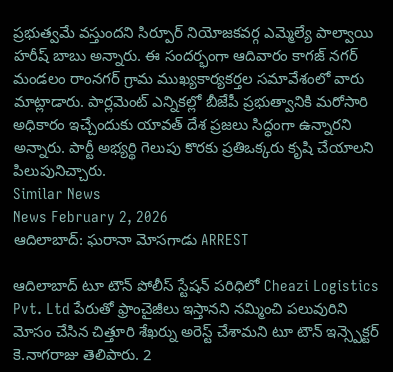ప్రభుత్వమే వస్తుందని సిర్పూర్ నియోజకవర్గ ఎమ్మెల్యే పాల్వాయి హరీష్ బాబు అన్నారు. ఈ సందర్భంగా ఆదివారం కాగజ్ నగర్ మండలం రాంనగర్ గ్రామ ముఖ్యకార్యకర్తల సమావేశంలో వారు మాట్లాడారు. పార్లమెంట్ ఎన్నికల్లో బీజేపీ ప్రభుత్వానికి మరోసారి అధికారం ఇచ్చేందుకు యావత్ దేశ ప్రజలు సిద్ధంగా ఉన్నారని అన్నారు. పార్టీ అభ్యర్థి గెలుపు కొరకు ప్రతిఒక్కరు కృషి చేయాలని పిలుపునిచ్చారు.
Similar News
News February 2, 2026
ఆదిలాబాద్: ఘరానా మోసగాడు ARREST

ఆదిలాబాద్ టూ టౌన్ పోలీస్ స్టేషన్ పరిధిలో Cheazi Logistics Pvt. Ltd పేరుతో ఫ్రాంచైజీలు ఇస్తానని నమ్మించి పలువురిని మోసం చేసిన చిత్తూరి శేఖర్ను అరెస్ట్ చేశామని టూ టౌన్ ఇన్స్పెక్టర్ కె.నాగరాజు తెలిపారు. 2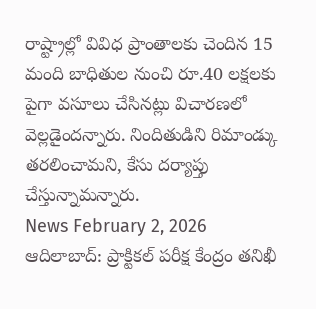రాష్ట్రాల్లో వివిధ ప్రాంతాలకు చెందిన 15 మంది బాధితుల నుంచి రూ.40 లక్షలకు పైగా వసూలు చేసినట్లు విచారణలో వెల్లడైందన్నారు. నిందితుడిని రిమాండ్కు తరలించామని, కేసు దర్యాప్తు చేస్తున్నామన్నారు.
News February 2, 2026
ఆదిలాబాద్: ప్రాక్టికల్ పరీక్ష కేంద్రం తనిఖీ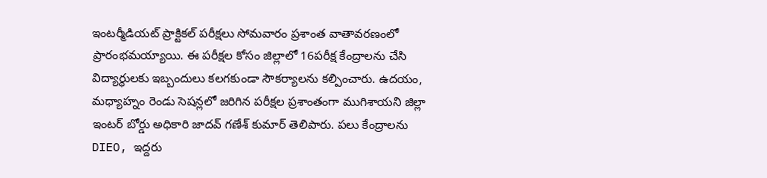ఇంటర్మీడియట్ ప్రాక్టికల్ పరీక్షలు సోమవారం ప్రశాంత వాతావరణంలో ప్రారంభమయ్యాయి. ఈ పరీక్షల కోసం జిల్లాలో 16పరీక్ష కేంద్రాలను చేసి విద్యార్థులకు ఇబ్బందులు కలగకుండా సౌకర్యాలను కల్పించారు. ఉదయం, మధ్యాహ్నం రెండు సెషన్లలో జరిగిన పరీక్షల ప్రశాంతంగా ముగిశాయని జిల్లా ఇంటర్ బోర్డు అధికారి జాదవ్ గణేశ్ కుమార్ తెలిపారు. పలు కేంద్రాలను DIEO, ఇద్దరు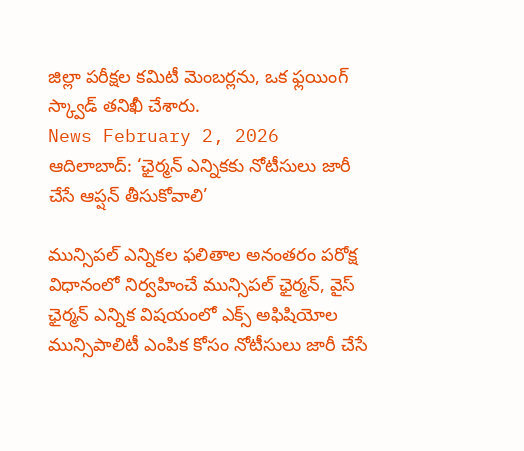జిల్లా పరీక్షల కమిటీ మెంబర్లను, ఒక ఫ్లయింగ్ స్క్వాడ్ తనిఖీ చేశారు.
News February 2, 2026
ఆదిలాబాద్: ‘ఛైర్మన్ ఎన్నికకు నోటీసులు జారీ చేసే ఆప్షన్ తీసుకోవాలి’

మున్సిపల్ ఎన్నికల ఫలితాల అనంతరం పరోక్ష విధానంలో నిర్వహించే మున్సిపల్ ఛైర్మన్, వైస్ ఛైర్మన్ ఎన్నిక విషయంలో ఎక్స్ అఫిషియోల మున్సిపాలిటీ ఎంపిక కోసం నోటీసులు జారీ చేసే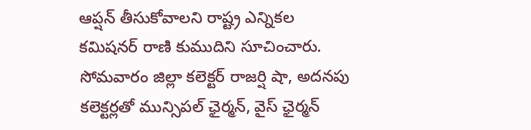ఆప్షన్ తీసుకోవాలని రాష్ట్ర ఎన్నికల కమిషనర్ రాణి కుముదిని సూచించారు. సోమవారం జిల్లా కలెక్టర్ రాజర్షి షా, అదనపు కలెక్టర్లతో మున్సిపల్ ఛైర్మన్, వైస్ ఛైర్మన్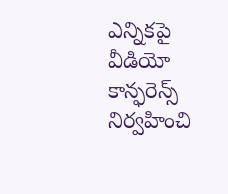ఎన్నికపై వీడియో కాన్ఫరెన్స్ నిర్వహించి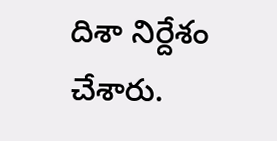దిశా నిర్దేశం చేశారు.